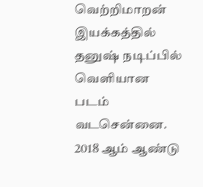வெற்றிமாறன் இயக்கத்தில் தனுஷ் நடிப்பில் வெளியான படம் வடசென்னை. 2018 ஆம் ஆண்டு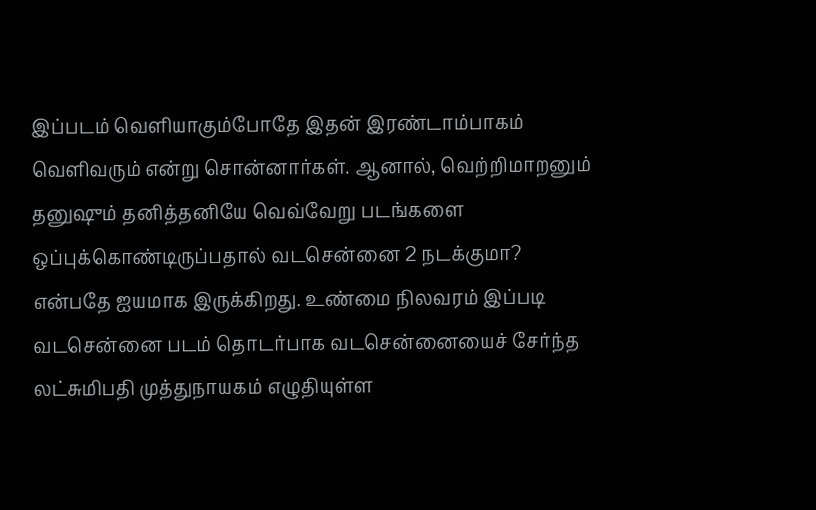இப்படம் வெளியாகும்போதே இதன் இரண்டாம்பாகம் வெளிவரும் என்று சொன்னார்கள். ஆனால், வெற்றிமாறனும் தனுஷும் தனித்தனியே வெவ்வேறு படங்களை ஒப்புக்கொண்டிருப்பதால் வடசென்னை 2 நடக்குமா? என்பதே ஐயமாக இருக்கிறது. உண்மை நிலவரம் இப்படி
வடசென்னை படம் தொடர்பாக வடசென்னையைச் சேர்ந்த லட்சுமிபதி முத்துநாயகம் எழுதியுள்ள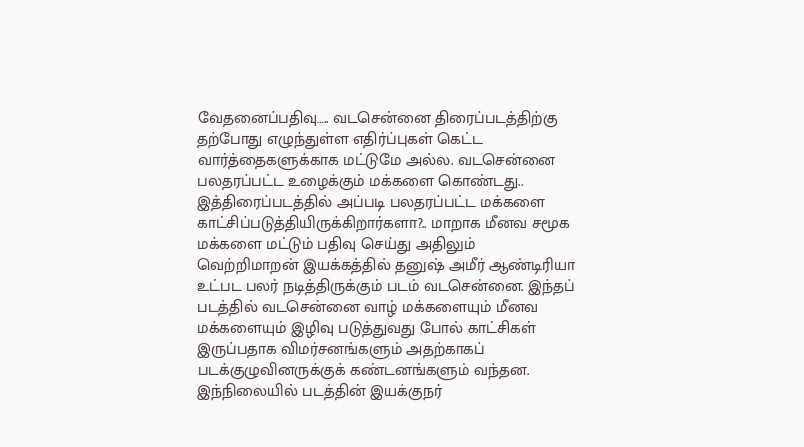வேதனைப்பதிவு….. வடசென்னை திரைப்படத்திற்கு தற்போது எழுந்துள்ள எதிர்ப்புகள் கெட்ட வார்த்தைகளுக்காக மட்டுமே அல்ல. வடசென்னை பலதரப்பட்ட உழைக்கும் மக்களை கொண்டது.. இத்திரைப்படத்தில் அப்படி பலதரப்பட்ட மக்களை காட்சிப்படுத்தியிருக்கிறார்களா?.. மாறாக மீனவ சமூக மக்களை மட்டும் பதிவு செய்து அதிலும்
வெற்றிமாறன் இயக்கத்தில் தனுஷ் அமீர் ஆண்டிரியா உட்பட பலர் நடித்திருக்கும் படம் வடசென்னை. இந்தப் படத்தில் வடசென்னை வாழ் மக்களையும் மீனவ மக்களையும் இழிவு படுத்துவது போல் காட்சிகள் இருப்பதாக விமர்சனங்களும் அதற்காகப் படக்குழுவினருக்குக் கண்டனங்களும் வந்தன. இந்நிலையில் படத்தின் இயக்குநர்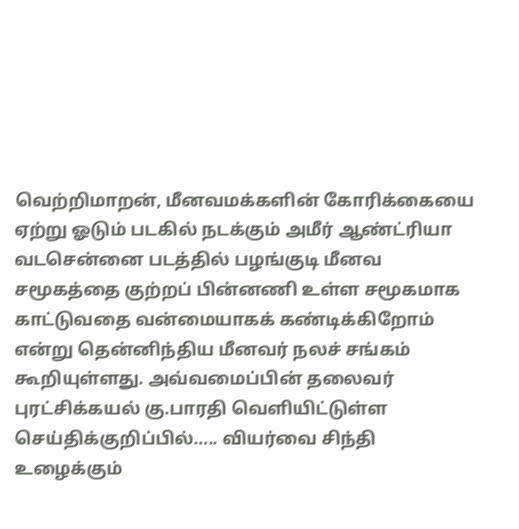வெற்றிமாறன், மீனவமக்களின் கோரிக்கையை ஏற்று ஓடும் படகில் நடக்கும் அமீர் ஆண்ட்ரியா
வடசென்னை படத்தில் பழங்குடி மீனவ சமூகத்தை குற்றப் பின்னணி உள்ள சமூகமாக காட்டுவதை வன்மையாகக் கண்டிக்கிறோம் என்று தென்னிந்திய மீனவர் நலச் சங்கம் கூறியுள்ளது. அவ்வமைப்பின் தலைவர் புரட்சிக்கயல் கு.பாரதி வெளியிட்டுள்ள செய்திக்குறிப்பில்….. வியர்வை சிந்தி உழைக்கும்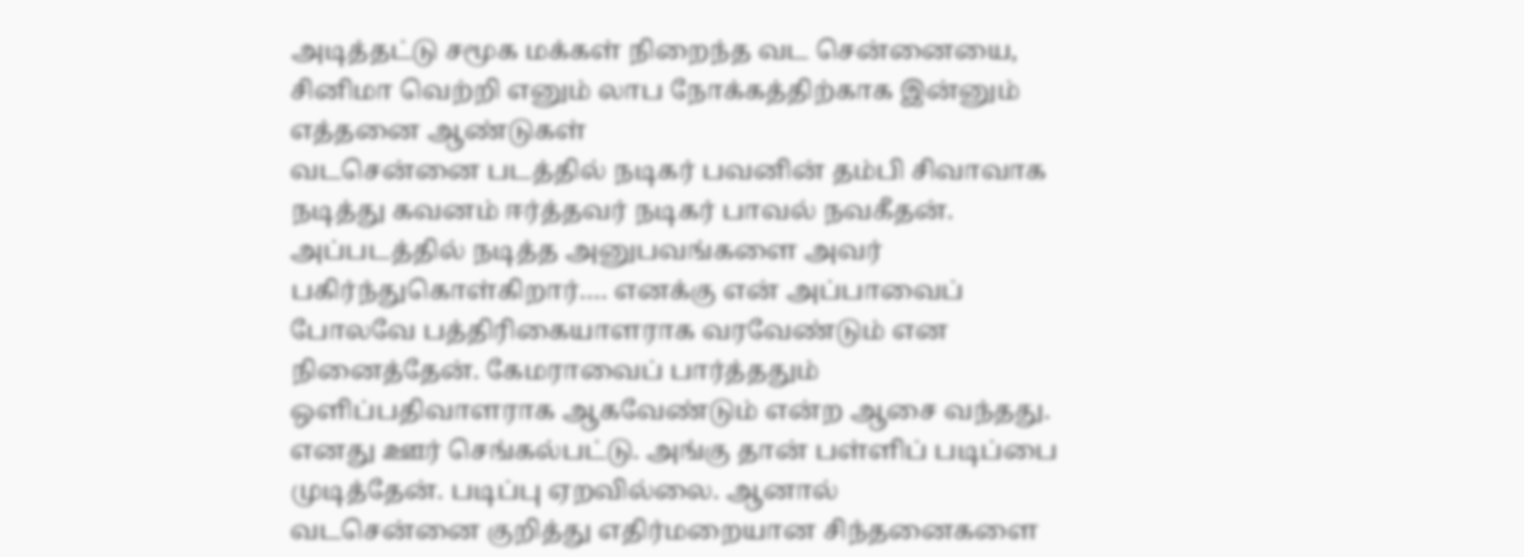அடித்தட்டு சமூக மக்கள் நிறைந்த வட சென்னையை, சினிமா வெற்றி எனும் லாப நோக்கத்திற்காக இன்னும் எத்தனை ஆண்டுகள்
வடசென்னை படத்தில் நடிகர் பவனின் தம்பி சிவாவாக நடித்து கவனம் ஈர்த்தவர் நடிகர் பாவல் நவகீதன். அப்படத்தில் நடித்த அனுபவங்களை அவர் பகிர்ந்துகொள்கிறார்…. எனக்கு என் அப்பாவைப் போலவே பத்திரிகையாளராக வரவேண்டும் என நினைத்தேன். கேமராவைப் பார்த்ததும் ஒளிப்பதிவாளராக ஆகவேண்டும் என்ற ஆசை வந்தது. எனது ஊர் செங்கல்பட்டு. அங்கு தான் பள்ளிப் படிப்பை முடித்தேன். படிப்பு ஏறவில்லை. ஆனால்
வடசென்னை குறித்து எதிர்மறையான சிந்தனைகளை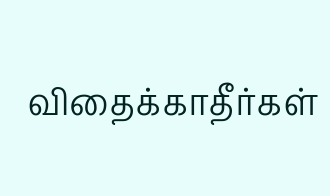விதைக்காதீர்கள்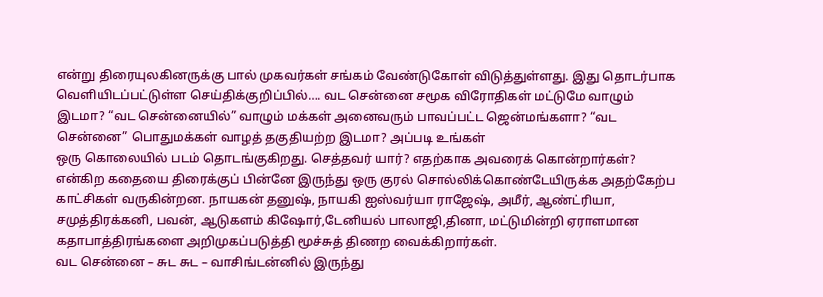என்று திரையுலகினருக்கு பால் முகவர்கள் சங்கம் வேண்டுகோள் விடுத்துள்ளது. இது தொடர்பாக வெளியிடப்பட்டுள்ள செய்திக்குறிப்பில்…. வட சென்னை சமூக விரோதிகள் மட்டுமே வாழும் இடமா? “வட சென்னையில்” வாழும் மக்கள் அனைவரும் பாவப்பட்ட ஜென்மங்களா? “வட சென்னை” பொதுமக்கள் வாழத் தகுதியற்ற இடமா? அப்படி உங்கள்
ஒரு கொலையில் படம் தொடங்குகிறது. செத்தவர் யார்? எதற்காக அவரைக் கொன்றார்கள்? என்கிற கதையை திரைக்குப் பின்னே இருந்து ஒரு குரல் சொல்லிக்கொண்டேயிருக்க அதற்கேற்ப காட்சிகள் வருகின்றன. நாயகன் தனுஷ், நாயகி ஐஸ்வர்யா ராஜேஷ், அமீர், ஆண்ட்ரியா, சமுத்திரக்கனி, பவன், ஆடுகளம் கிஷோர்,டேனியல் பாலாஜி,தினா, மட்டுமின்றி ஏராளமான கதாபாத்திரங்களை அறிமுகப்படுத்தி மூச்சுத் திணற வைக்கிறார்கள்.
வட சென்னை – சுட சுட – வாசிங்டன்னில் இருந்து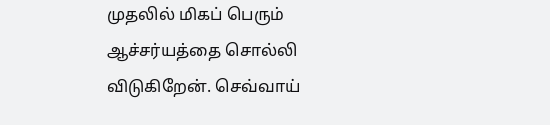முதலில் மிகப் பெரும் ஆச்சர்யத்தை சொல்லி விடுகிறேன். செவ்வாய்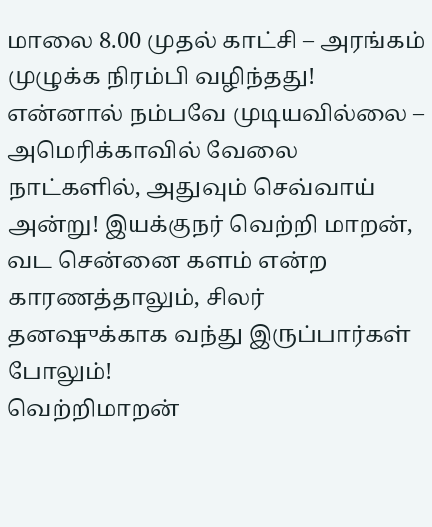மாலை 8.00 முதல் காட்சி – அரங்கம் முழுக்க நிரம்பி வழிந்தது! என்னால் நம்பவே முடியவில்லை – அமெரிக்காவில் வேலை நாட்களில், அதுவும் செவ்வாய் அன்று! இயக்குநர் வெற்றி மாறன், வட சென்னை களம் என்ற காரணத்தாலும், சிலர் தனஷுக்காக வந்து இருப்பார்கள் போலும்!
வெற்றிமாறன்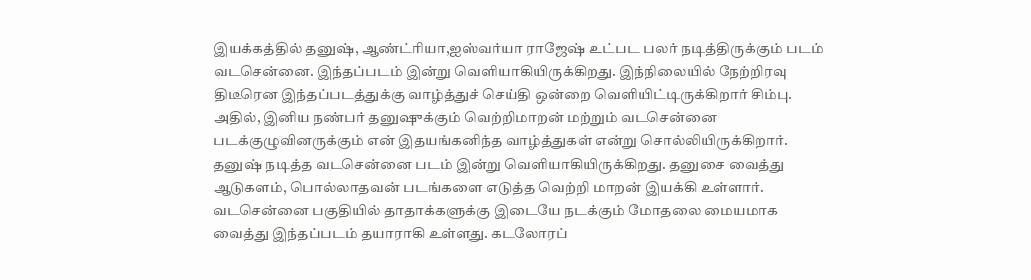இயக்கத்தில் தனுஷ், ஆண்ட்ரியா,ஐஸ்வர்யா ராஜேஷ் உட்பட பலர் நடித்திருக்கும் படம் வடசென்னை. இந்தப்படம் இன்று வெளியாகியிருக்கிறது. இந்நிலையில் நேற்றிரவு திடீரென இந்தப்படத்துக்கு வாழ்த்துச் செய்தி ஒன்றை வெளியிட்டிருக்கிறார் சிம்பு. அதில், இனிய நண்பர் தனுஷுக்கும் வெற்றிமாறன் மற்றும் வடசென்னை படக்குழுவினருக்கும் என் இதயங்கனிந்த வாழ்த்துகள் என்று சொல்லியிருக்கிறார்.
தனுஷ் நடித்த வடசென்னை படம் இன்று வெளியாகியிருக்கிறது. தனுசை வைத்து ஆடுகளம், பொல்லாதவன் படங்களை எடுத்த வெற்றி மாறன் இயக்கி உள்ளார். வடசென்னை பகுதியில் தாதாக்களுக்கு இடையே நடக்கும் மோதலை மையமாக வைத்து இந்தப்படம் தயாராகி உள்ளது. கடலோரப்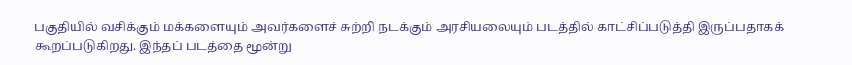பகுதியில் வசிக்கும் மக்களையும் அவர்களைச் சுற்றி நடக்கும் அரசியலையும் படத்தில் காட்சிப்படுத்தி இருப்பதாகக் கூறப்படுகிறது. இந்தப் படத்தை மூன்று